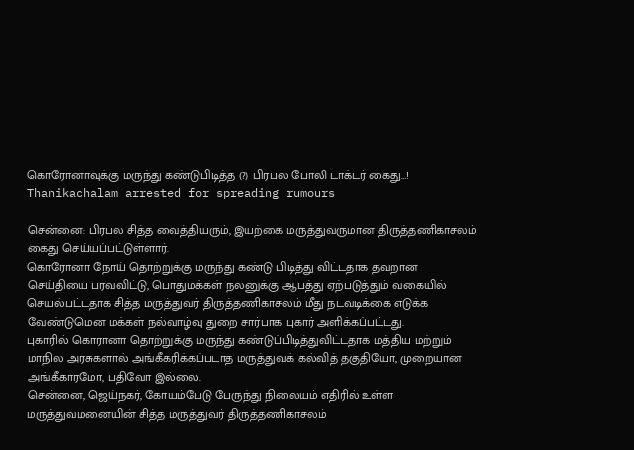கொரோனாவுக்கு மருந்து கண்டுபிடித்த (?) பிரபல போலி டாக்டர் கைது…!
Thanikachalam arrested for spreading rumours

சென்னை: பிரபல சித்த வைத்தியரும், இயற்கை மருத்துவருமான திருத்தணிகாசலம் கைது செய்யப்பட்டுள்ளார்.
கொரோனா நோய் தொற்றுக்கு மருந்து கண்டு பிடித்து விட்டதாக தவறான செய்தியை பரவவிட்டு, பொதுமக்கள் நலனுக்கு ஆபத்து ஏற்படுத்தும் வகையில் செயல்பட்டதாக சித்த மருத்துவர் திருத்தணிகாசலம் மீது நடவடிக்கை எடுக்க வேண்டுமென மக்கள் நல்வாழ்வு துறை சார்பாக புகார் அளிக்கப்பட்டது.
புகாரில் கொரானா தொற்றுக்கு மருந்து கண்டுப்பிடித்துவிட்டதாக மத்திய மற்றும் மாநில அரசுகளால் அங்கீகரிக்கப்படாத மருத்துவக் கல்வித் தகுதியோ, முறையான அங்கீகாரமோ, பதிவோ இல்லை.
சென்னை, ஜெய்நகர், கோயம்பேடு பேருந்து நிலையம் எதிரில் உள்ள மருத்துவமனையின் சித்த மருத்துவர் திருத்தணிகாசலம்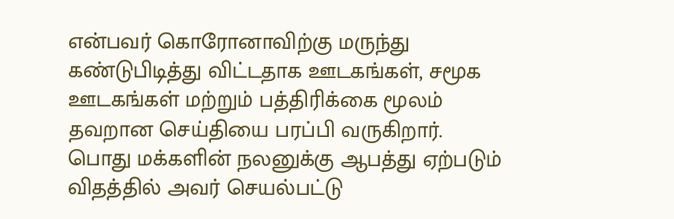என்பவர் கொரோனாவிற்கு மருந்து கண்டுபிடித்து விட்டதாக ஊடகங்கள், சமூக ஊடகங்கள் மற்றும் பத்திரிக்கை மூலம் தவறான செய்தியை பரப்பி வருகிறார்.
பொது மக்களின் நலனுக்கு ஆபத்து ஏற்படும் விதத்தில் அவர் செயல்பட்டு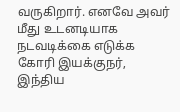வருகிறார். எனவே அவர் மீது உடனடியாக நடவடிக்கை எடுக்க கோரி இயக்குநர், இந்திய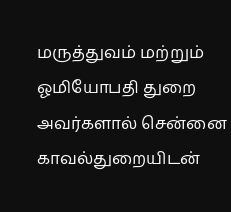மருத்துவம் மற்றும் ஓமியோபதி துறை அவர்களால் சென்னை காவல்துறையிடன்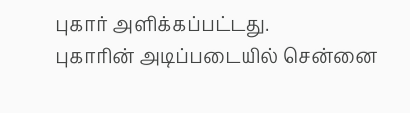புகார் அளிக்கப்பட்டது.
புகாரின் அடிப்படையில் சென்னை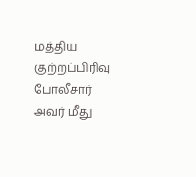மத்திய குற்றப்பிரிவு போலீசார் அவர் மீது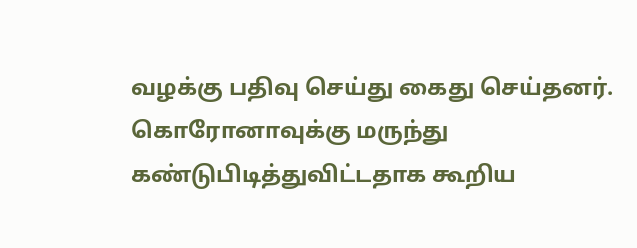வழக்கு பதிவு செய்து கைது செய்தனர். கொரோனாவுக்கு மருந்து கண்டுபிடித்துவிட்டதாக கூறிய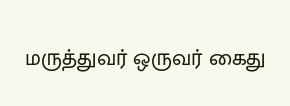மருத்துவர் ஒருவர் கைது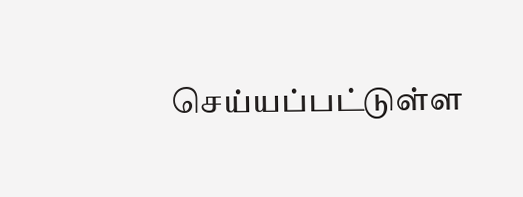செய்யப்பட்டுள்ள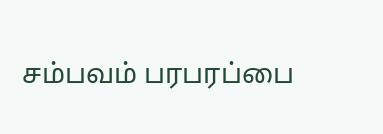சம்பவம் பரபரப்பை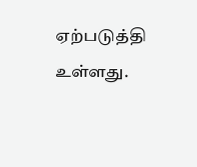ஏற்படுத்தி உள்ளது.